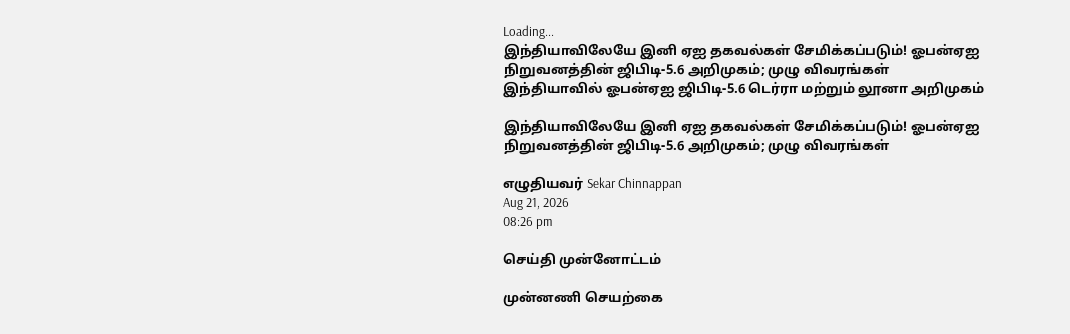Loading...
இந்தியாவிலேயே இனி ஏஐ தகவல்கள் சேமிக்கப்படும்! ஓபன்ஏஐ நிறுவனத்தின் ஜிபிடி-5.6 அறிமுகம்; முழு விவரங்கள்
இந்தியாவில் ஓபன்ஏஐ ஜிபிடி-5.6 டெர்ரா மற்றும் லூனா அறிமுகம்

இந்தியாவிலேயே இனி ஏஐ தகவல்கள் சேமிக்கப்படும்! ஓபன்ஏஐ நிறுவனத்தின் ஜிபிடி-5.6 அறிமுகம்; முழு விவரங்கள்

எழுதியவர் Sekar Chinnappan
Aug 21, 2026
08:26 pm

செய்தி முன்னோட்டம்

முன்னணி செயற்கை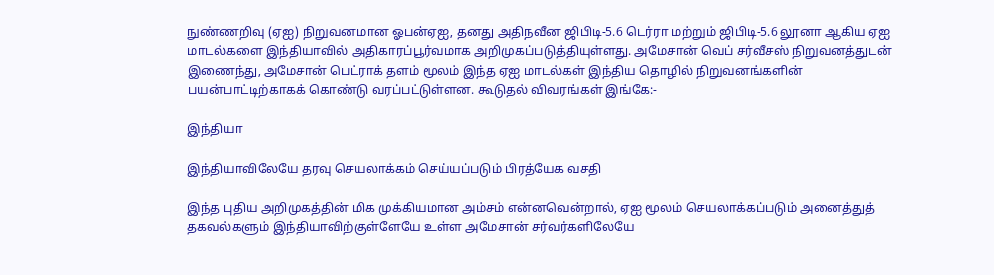நுண்ணறிவு (ஏஐ) நிறுவனமான ஓபன்ஏஐ, தனது அதிநவீன ஜிபிடி-5.6 டெர்ரா மற்றும் ஜிபிடி-5.6 லூனா ஆகிய ஏஐ மாடல்களை இந்தியாவில் அதிகாரப்பூர்வமாக அறிமுகப்படுத்தியுள்ளது. அமேசான் வெப் சர்வீசஸ் நிறுவனத்துடன் இணைந்து, அமேசான் பெட்ராக் தளம் மூலம் இந்த ஏஐ மாடல்கள் இந்திய தொழில் நிறுவனங்களின் பயன்பாட்டிற்காகக் கொண்டு வரப்பட்டுள்ளன. கூடுதல் விவரங்கள் இங்கே:-

இந்தியா

இந்தியாவிலேயே தரவு செயலாக்கம் செய்யப்படும் பிரத்யேக வசதி

இந்த புதிய அறிமுகத்தின் மிக முக்கியமான அம்சம் என்னவென்றால், ஏஐ மூலம் செயலாக்கப்படும் அனைத்துத் தகவல்களும் இந்தியாவிற்குள்ளேயே உள்ள அமேசான் சர்வர்களிலேயே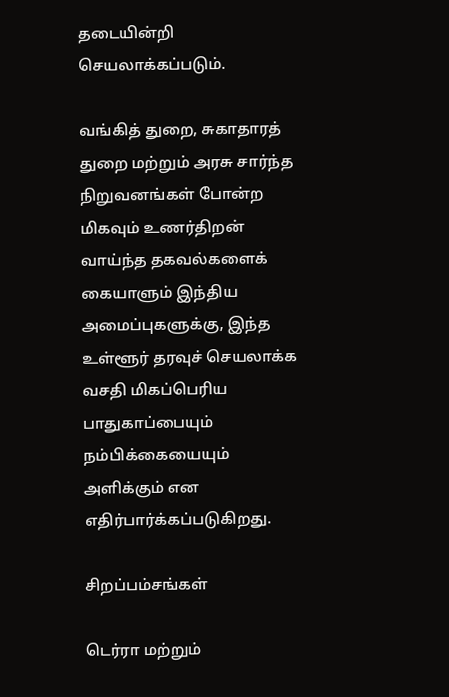தடையின்றி செயலாக்கப்படும்.

வங்கித் துறை, சுகாதாரத் துறை மற்றும் அரசு சார்ந்த நிறுவனங்கள் போன்ற மிகவும் உணர்திறன் வாய்ந்த தகவல்களைக் கையாளும் இந்திய அமைப்புகளுக்கு, இந்த உள்ளூர் தரவுச் செயலாக்க வசதி மிகப்பெரிய பாதுகாப்பையும் நம்பிக்கையையும் அளிக்கும் என எதிர்பார்க்கப்படுகிறது.

சிறப்பம்சங்கள்

டெர்ரா மற்றும்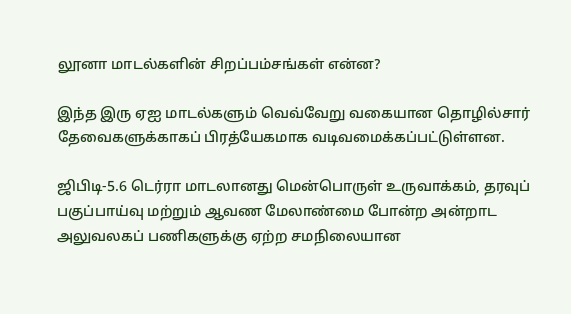லூனா மாடல்களின் சிறப்பம்சங்கள் என்ன?

இந்த இரு ஏஐ மாடல்களும் வெவ்வேறு வகையான தொழில்சார் தேவைகளுக்காகப் பிரத்யேகமாக வடிவமைக்கப்பட்டுள்ளன.

ஜிபிடி-5.6 டெர்ரா மாடலானது மென்பொருள் உருவாக்கம், தரவுப் பகுப்பாய்வு மற்றும் ஆவண மேலாண்மை போன்ற அன்றாட அலுவலகப் பணிகளுக்கு ஏற்ற சமநிலையான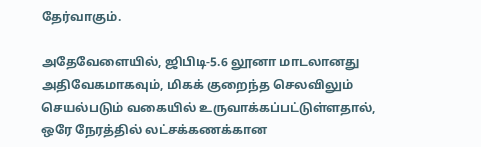தேர்வாகும்.

அதேவேளையில், ஜிபிடி-5.6 லூனா மாடலானது அதிவேகமாகவும், மிகக் குறைந்த செலவிலும் செயல்படும் வகையில் உருவாக்கப்பட்டுள்ளதால், ஒரே நேரத்தில் லட்சக்கணக்கான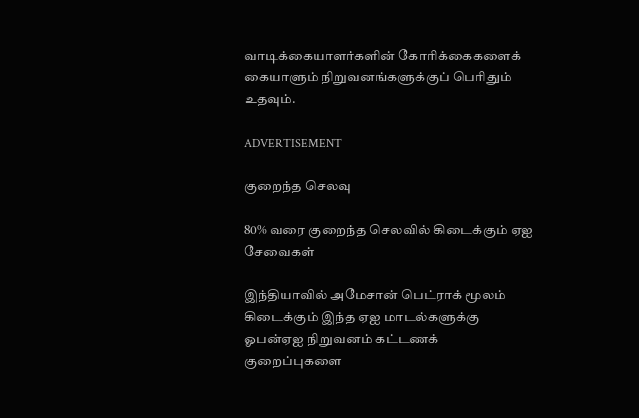வாடிக்கையாளர்களின் கோரிக்கைகளைக் கையாளும் நிறுவனங்களுக்குப் பெரிதும் உதவும்.

ADVERTISEMENT

குறைந்த செலவு

80% வரை குறைந்த செலவில் கிடைக்கும் ஏஐ சேவைகள்

இந்தியாவில் அமேசான் பெட்ராக் மூலம் கிடைக்கும் இந்த ஏஐ மாடல்களுக்கு ஓபன்ஏஐ நிறுவனம் கட்டணக் குறைப்புகளை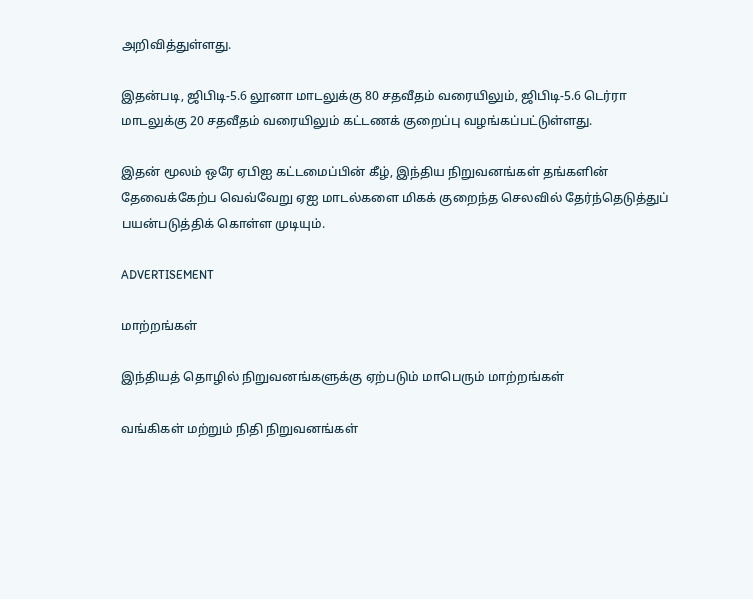அறிவித்துள்ளது.

இதன்படி, ஜிபிடி-5.6 லூனா மாடலுக்கு 80 சதவீதம் வரையிலும், ஜிபிடி-5.6 டெர்ரா மாடலுக்கு 20 சதவீதம் வரையிலும் கட்டணக் குறைப்பு வழங்கப்பட்டுள்ளது.

இதன் மூலம் ஒரே ஏபிஐ கட்டமைப்பின் கீழ், இந்திய நிறுவனங்கள் தங்களின் தேவைக்கேற்ப வெவ்வேறு ஏஐ மாடல்களை மிகக் குறைந்த செலவில் தேர்ந்தெடுத்துப் பயன்படுத்திக் கொள்ள முடியும்.

ADVERTISEMENT

மாற்றங்கள்

இந்தியத் தொழில் நிறுவனங்களுக்கு ஏற்படும் மாபெரும் மாற்றங்கள்

வங்கிகள் மற்றும் நிதி நிறுவனங்கள்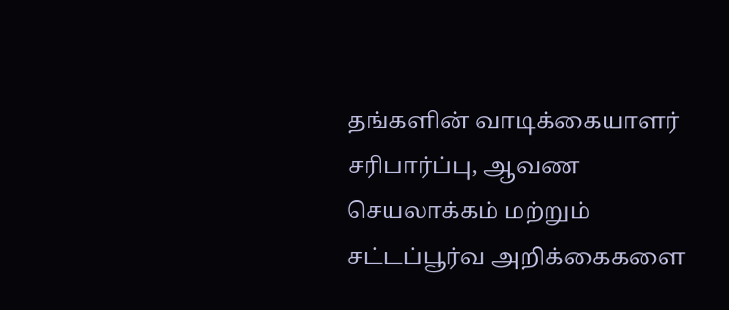தங்களின் வாடிக்கையாளர் சரிபார்ப்பு, ஆவண செயலாக்கம் மற்றும் சட்டப்பூர்வ அறிக்கைகளை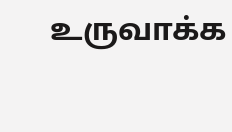உருவாக்க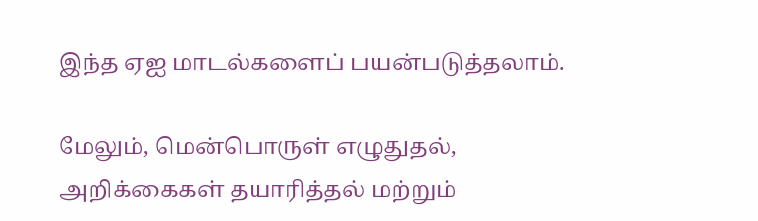இந்த ஏஐ மாடல்களைப் பயன்படுத்தலாம்.

மேலும், மென்பொருள் எழுதுதல், அறிக்கைகள் தயாரித்தல் மற்றும்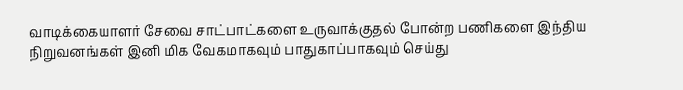வாடிக்கையாளர் சேவை சாட்பாட்களை உருவாக்குதல் போன்ற பணிகளை இந்திய நிறுவனங்கள் இனி மிக வேகமாகவும் பாதுகாப்பாகவும் செய்து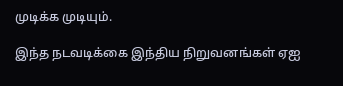முடிக்க முடியும்.

இந்த நடவடிக்கை இந்திய நிறுவனங்கள் ஏஐ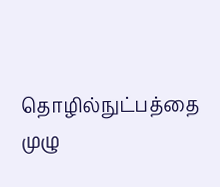தொழில்நுட்பத்தை முழு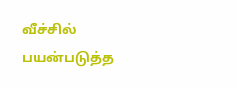வீச்சில் பயன்படுத்த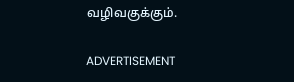வழிவகுக்கும்.

ADVERTISEMENT